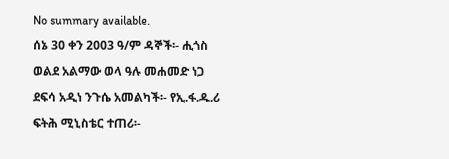No summary available.
ሰኔ 30 ቀን 2003 ዓ/ም ዳኞች፡- ሒጎስ ወልደ አልማው ወላ ዓሉ መሐመድ ነጋ ደፍሳ አዲነ ንጉሴ አመልካች፡- የኢ.ፋ.ዱ.ሪ ፍትሕ ሚኒስቴር ተጠሪ፡-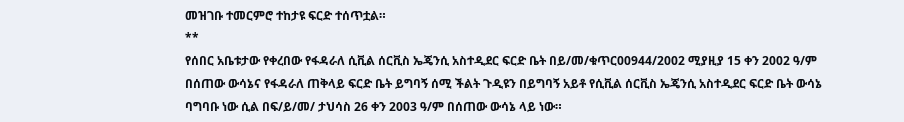መዝገቡ ተመርምሮ ተከታዩ ፍርድ ተሰጥቷል።
**
የሰበር አቤቱታው የቀረበው የፋዳራለ ሲቪል ሰርቪስ ኤጄንሲ አስተዲደር ፍርድ ቤት በይ/መ/ቁጥር00944/2002 ሚያዚያ 15 ቀን 2002 ዓ/ም በሰጠው ውሳኔና የፋዳራለ ጠቅላይ ፍርድ ቤት ይግባኝ ሰሚ ችልት ጉዲዩን በይግባኝ አይቶ የሲቪል ሰርቪስ ኤጄንሲ አስተዲደር ፍርድ ቤት ውሳኔ ባግባቡ ነው ሲል በፍ/ይ/መ/ ታህሳስ 26 ቀን 2003 ዓ/ም በሰጠው ውሳኔ ላይ ነው።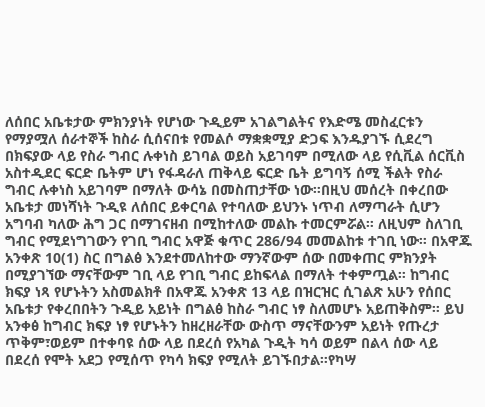ለሰበር አቤቱታው ምክንያነት የሆነው ጉዲይም አገልግልትና የእድሜ መስፈርቱን የማያሟለ ሰራተኞች ከስራ ሲሰናበቱ የመልሶ ማቋቋሚያ ድጋፍ እንዱያገኙ ሲደረግ በክፍያው ላይ የስራ ግብር ሉቀነስ ይገባል ወይስ አይገባም በሚለው ላይ የሲቪል ሰርቪስ አስተዲደር ፍርድ ቤትም ሆነ የፋዳራለ ጠቅላይ ፍርድ ቤት ይግባኝ ሰሚ ችልት የስራ ግብር ሉቀነስ አይገባም በማለት ውሳኔ በመስጠታቸው ነው።በዚህ መሰረት በቀረበው አቤቱታ መነሻነት ጉዲዩ ለሰበር ይቀርባል የተባለው ይህንኑ ነጥብ ለማጣራት ሲሆን አግባብ ካለው ሕግ ጋር በማገናዘብ በሚከተለው መልኩ ተመርምሯል። ለዚህም ስለገቢ ግብር የሚደነግገውን የገቢ ግብር አዋጅ ቁጥር 286/94 መመልከቱ ተገቢ ነው። በአዋጁ አንቀጽ 10(1) ስር በግልፅ እንደተመለከተው ማንኛውም ሰው በመቀጠር ምክንያት በሚያገኘው ማናቸውም ገቢ ላይ የገቢ ግብር ይከፍላል በማለት ተቀምጧል። ከግብር ክፍያ ነጻ የሆኑትን አስመልክቶ በአዋጁ አንቀጽ 13 ላይ በዝርዝር ሲገልጽ አሁን የሰበር አቤቱታ የቀረበበትን ጉዲይ አይነት በግልፅ ከስራ ግብር ነፃ ስለመሆኑ አይጠቅስም። ይህ አንቀፅ ከግብር ክፍያ ነፃ የሆኑትን ከዘረዘራቸው ውስጥ ማናቸውንም አይነት የጡረታ ጥቅም፣ወይም በተቀባዩ ሰው ላይ በደረሰ የአካል ጉዲት ካሳ ወይም በልላ ሰው ላይ በደረሰ የሞት አደጋ የሚሰጥ የካሳ ክፍያ የሚለት ይገኙበታል።የካሣ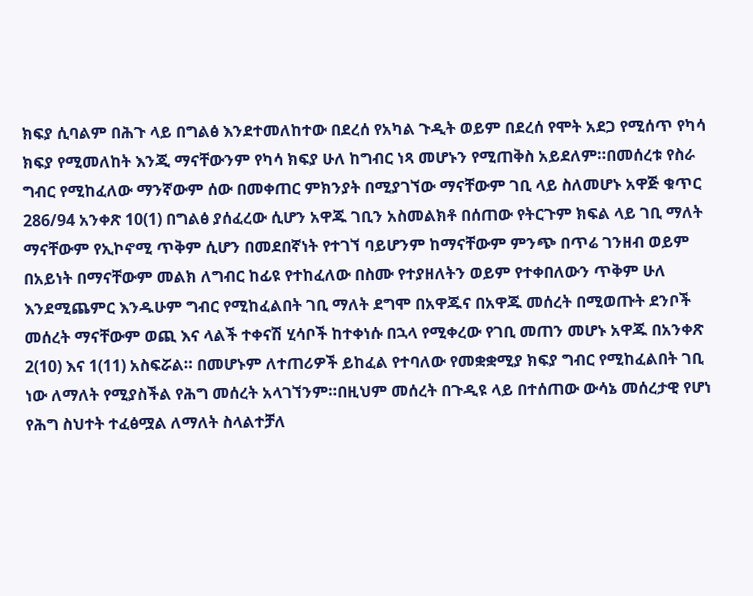ክፍያ ሲባልም በሕጉ ላይ በግልፅ እንደተመለከተው በደረሰ የአካል ጉዲት ወይም በደረሰ የሞት አደጋ የሚሰጥ የካሳ ክፍያ የሚመለከት እንጂ ማናቸውንም የካሳ ክፍያ ሁለ ከግብር ነጻ መሆኑን የሚጠቅስ አይደለም።በመሰረቱ የስራ ግብር የሚከፈለው ማንኛውም ሰው በመቀጠር ምክንያት በሚያገኘው ማናቸውም ገቢ ላይ ስለመሆኑ አዋጅ ቁጥር 286/94 አንቀጽ 10(1) በግልፅ ያሰፈረው ሲሆን አዋጁ ገቢን አስመልክቶ በሰጠው የትርጉም ክፍል ላይ ገቢ ማለት ማናቸውም የኢኮኖሚ ጥቅም ሲሆን በመደበኛነት የተገኘ ባይሆንም ከማናቸውም ምንጭ በጥሬ ገንዘብ ወይም በአይነት በማናቸውም መልክ ለግብር ከፊዩ የተከፈለው በስሙ የተያዘለትን ወይም የተቀበለውን ጥቅም ሁለ እንደሚጨምር እንዱሁም ግብር የሚከፈልበት ገቢ ማለት ደግሞ በአዋጁና በአዋጁ መሰረት በሚወጡት ደንቦች መሰረት ማናቸውም ወጪ እና ላልች ተቀናሽ ሂሳቦች ከተቀነሱ በኋላ የሚቀረው የገቢ መጠን መሆኑ አዋጁ በአንቀጽ 2(10) እና 1(11) አስፍሯል። በመሆኑም ለተጠሪዎች ይከፈል የተባለው የመቋቋሚያ ክፍያ ግብር የሚከፈልበት ገቢ ነው ለማለት የሚያስችል የሕግ መሰረት አላገኘንም።በዚህም መሰረት በጉዲዩ ላይ በተሰጠው ውሳኔ መሰረታዊ የሆነ የሕግ ስህተት ተፈፅሟል ለማለት ስላልተቻለ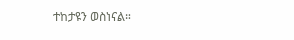ተከታዩን ወስነናል።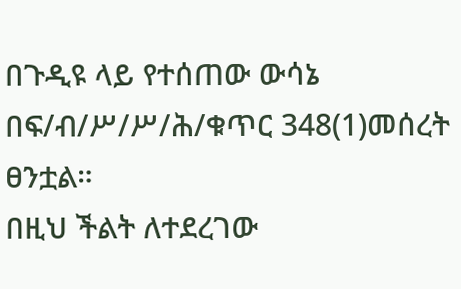በጉዲዩ ላይ የተሰጠው ውሳኔ በፍ/ብ/ሥ/ሥ/ሕ/ቁጥር 348(1)መሰረት ፀንቷል።
በዚህ ችልት ለተደረገው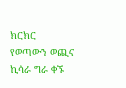ክርክር የወጣውን ወጪና ኪሳራ ግራ ቀኙ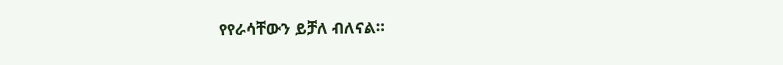የየራሳቸውን ይቻለ ብለናል።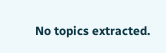No topics extracted.